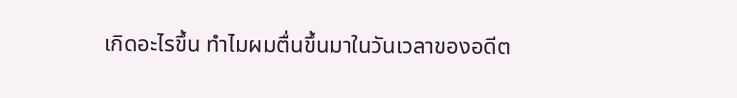เกิดอะไรขึ้น ทำไมผมตื่นขึ้นมาในวันเวลาของอดีต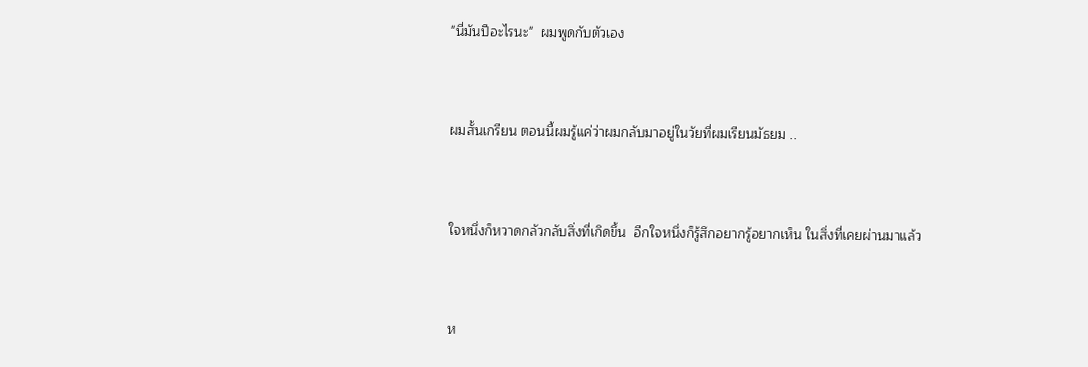"นี่มันปีอะไรนะ"  ผมพูดกับตัวเอง



ผมสั้นเกรียน ตอนนี้ผมรู้แค่ว่าผมกลับมาอยู่ในวัยที่ผมเรียนมัธยม ..



ใจหนึ่งก็หวาดกลัวกลับสิ่งที่เกิดขึ้น  อีกใจหนึ่งก็รู้สึกอยากรู้อยากเห็น ในสิ่งที่เคยผ่านมาแล้ว



ห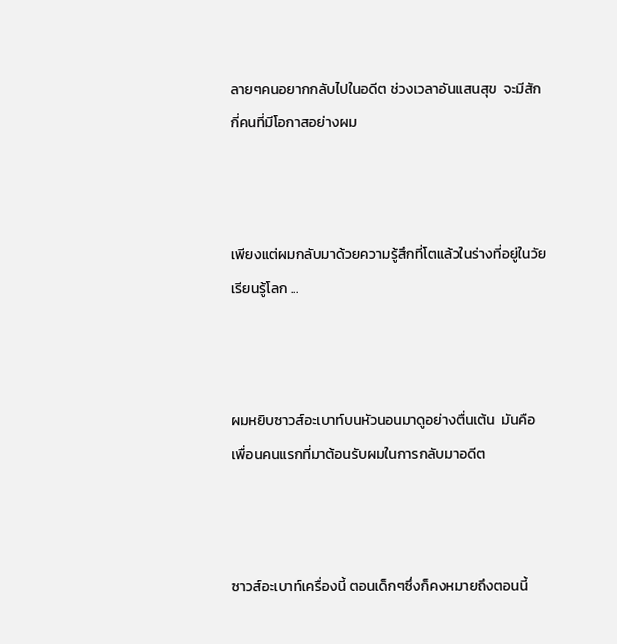ลายๆคนอยากกลับไปในอดีต ช่วงเวลาอันแสนสุข  จะมีสักกี่คนที่มีโอกาสอย่างผม



เพียงแต่ผมกลับมาด้วยความรู้สึกที่โตแล้วในร่างที่อยู่ในวัยเรียนรู้โลก ...



ผมหยิบซาวส์อะเบาท์บนหัวนอนมาดูอย่างตื่นเต้น  มันคือเพื่อนคนแรกที่มาต้อนรับผมในการกลับมาอดีต



ซาวส์อะเบาท์เครื่องนี้ ตอนเด็กๆซึ่งก็คงหมายถึงตอนนี้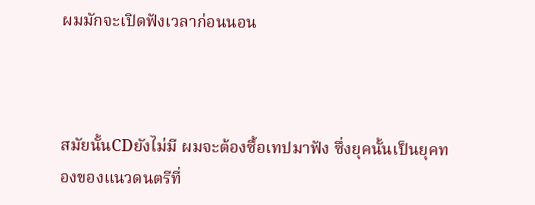ผมมักจะเปิดฟังเวลาก่อนนอน



สมัยนั้นCDยังไม่มี ผมจะต้องซื้อเทปมาฟัง ซึ่งยุคนั้นเป็นยุคทองของแนวดนตรีที่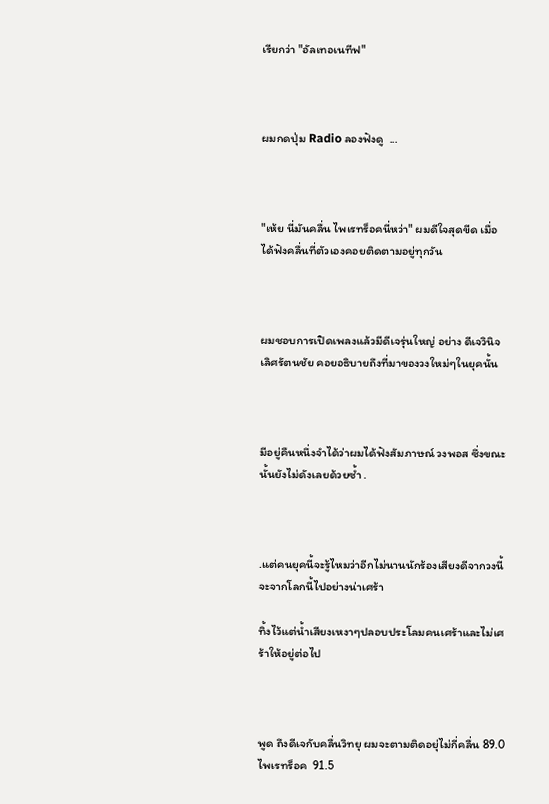เรียกว่า "อัลเทอเนทีฟ"



ผมกดปุ่ม Radio ลองฟังดู  ...



"เห้ย นี่มันคลื่น ไพเรทร็อคนี่หว่า" ผมดีใจสุดขีด เมื่อได้ฟังคลื่นที่ตัวเองคอยติดตามอยู่ทุกวัน



ผมชอบการเปิดเพลงแล้วมีดีเจรุ่นใหญ่ อย่าง ดีเจวินิจ เลิศรัตนชัย คอยอธิบายถึงที่มาของวงใหม่ๆในยุคนั้น



มีอยู่คืนหนึ่งจำได้ว่าผมได้ฟังสัมภาษณ์ วงพอส ซึ่งขณะนั้นยังไม่ดังเลยด้วยซ้ำ .



.แต่คนยุคนี้จะรู้ไหมว่าอีกไม่นานนักร้องเสียงดีจากวงนี้จะจากโลกนี้ไปอย่างน่าเศร้า

ทิ้งไว้แต่น้ำเสียงเหงาๆปลอบประโลมคนเศร้าและไม่เศร้าให้อยู่ต่อไป



พูด ถึงดีเจกับคลื่นวิทยุ ผมจะตามติดอยุ่ไม่กี่คลื่น 89.0 ไพเรทร็อค  91.5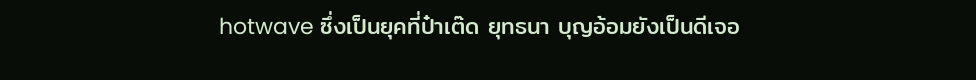hotwave ซึ่งเป็นยุคที่ป๋าเต๊ด ยุทธนา บุญอ้อมยังเป็นดีเจอ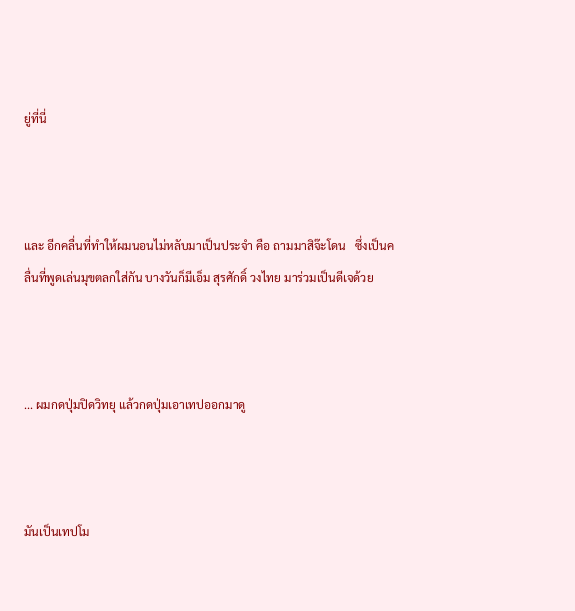ยู่ที่นี่



และ อีกคลื่นที่ทำให้ผมนอนไม่หลับมาเป็นประจำ คือ ถามมาสิจ๊ะโดน   ซึ่งเป็นคลื่นที่พูดเล่นมุขตลกใส่กัน บางวันก็มีเอ็ม สุรศักดิ์ วงไทย มาร่วมเป็นดีเจด้วย



... ผมกดปุ่มปิดวิทยุ แล้วกดปุ่มเอาเทปออกมาดู



มันเป็นเทปโม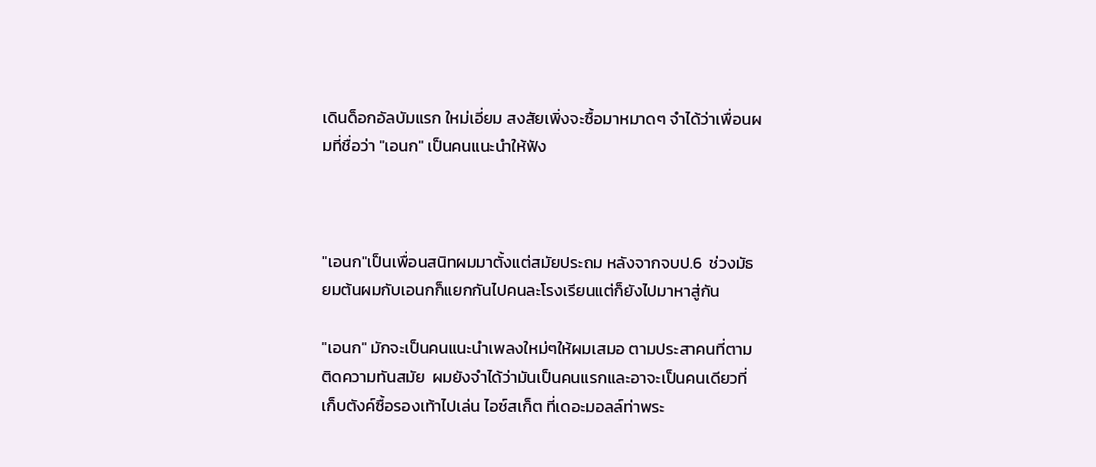เดินด็อกอัลบัมแรก ใหม่เอี่ยม สงสัยเพิ่งจะซื้อมาหมาดๆ จำได้ว่าเพื่อนผมที่ชื่อว่า "เอนก" เป็นคนแนะนำให้ฟัง



"เอนก"เป็นเพื่อนสนิทผมมาตั้งแต่สมัยประถม หลังจากจบป.6  ช่วงมัธยมต้นผมกับเอนกก็แยกกันไปคนละโรงเรียนแต่ก็ยังไปมาหาสู่กัน

"เอนก" มักจะเป็นคนแนะนำเพลงใหม่ๆให้ผมเสมอ ตามประสาคนที่ตามติดความทันสมัย  ผมยังจำได้ว่ามันเป็นคนแรกและอาจะเป็นคนเดียวที่เก็บตังค์ซื้อรองเท้าไปเล่น ไอซ์สเก็ต ที่เดอะมอลล์ท่าพระ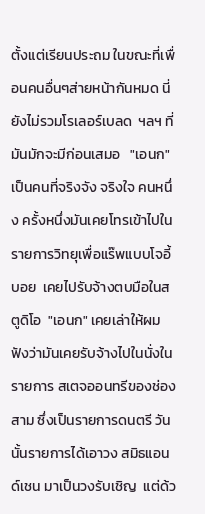ตั้งแต่เรียนประถม ในขณะที่เพื่อนคนอื่นๆส่ายหน้ากันหมด นี่ยังไม่รวมโรเลอร์เบลด  ฯลฯ ที่มันมักจะมีก่อนเสมอ   "เอนก"เป็นคนที่จริงจัง จริงใจ คนหนึ่ง ครั้งหนึ่งมันเคยโทรเข้าไปในรายการวิทยุเพื่อแร๊พแบบโจอี้บอย  เคยไปรับจ้างตบมือในสตูดิโอ  "เอนก" เคยเล่าให้ผมฟังว่ามันเคยรับจ้างไปในนั่งในรายการ สเตจออนทรีของช่องสาม ซึ่งเป็นรายการดนตรี วันนั้นรายการได้เอาวง สมิธแอนด์เชน มาเป็นวงรับเชิญ  แต่ด้ว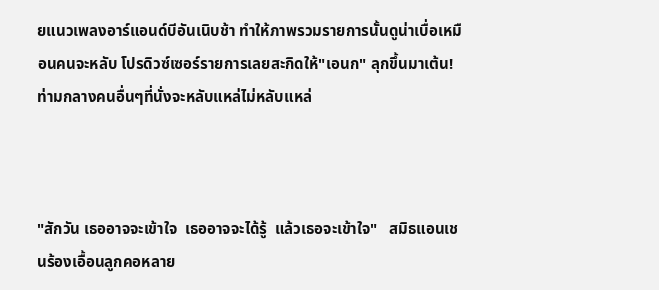ยแนวเพลงอาร์แอนด์บีอันเนิบช้า ทำให้ภาพรวมรายการนั้นดูน่าเบื่อเหมือนคนจะหลับ โปรดิวซ์เซอร์รายการเลยสะกิดให้"เอนก" ลุกขึ้นมาเต้น!ท่ามกลางคนอื่นๆที่นั่งจะหลับแหล่ไม่หลับแหล่



"สักวัน เธออาจจะเข้าใจ  เธออาจจะได้รู้  แล้วเธอจะเข้าใจ"   สมิธแอนเชนร้องเอื้อนลูกคอหลาย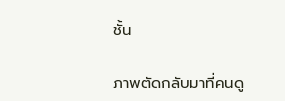ชั้น

ภาพตัดกลับมาที่คนดู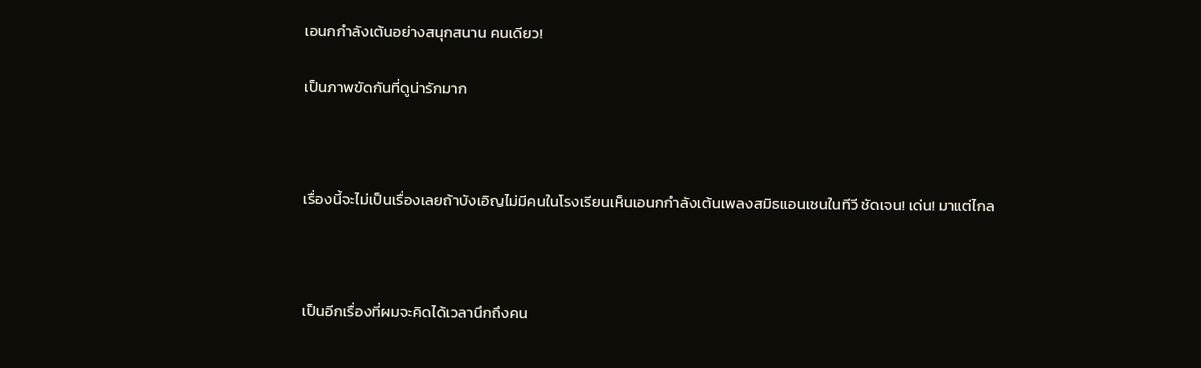เอนกกำลังเต้นอย่างสนุกสนาน คนเดียว!

เป็นภาพขัดกันที่ดูน่ารักมาก



เรื่องนี้จะไม่เป็นเรื่องเลยถ้าบังเอิญไม่มีคนในโรงเรียนเห็นเอนกกำลังเต้นเพลงสมิธแอนเชนในทีวี ชัดเจน! เด่น! มาแต่ไกล



เป็นอีกเรื่องที่ผมจะคิดได้เวลานึกถึงคน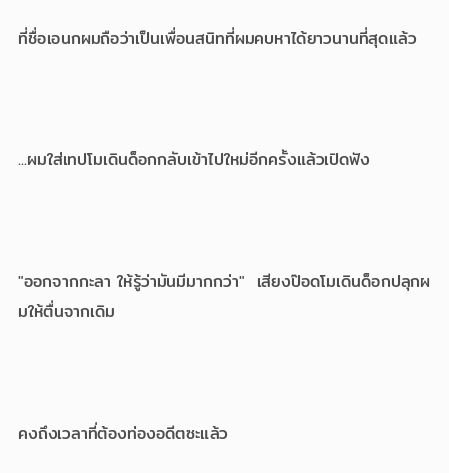ที่ชื่อเอนกผมถือว่าเป็นเพื่อนสนิทที่ผมคบหาได้ยาวนานที่สุดแล้ว



...ผมใส่เทปโมเดินด็อกกลับเข้าไปใหม่อีกครั้งแล้วเปิดฟัง



"ออกจากกะลา ให้รู้ว่ามันมีมากกว่า"  เสียงป๊อดโมเดินด็อกปลุกผมให้ตื่นจากเดิม



คงถึงเวลาที่ต้องท่องอดีตซะแล้ว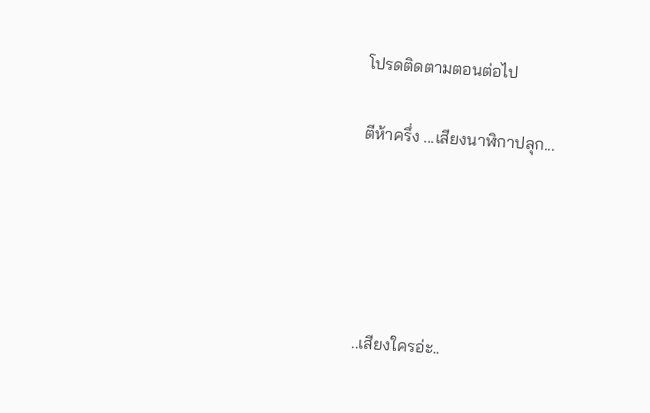โปรดติดตามตอนต่อไป

ตีห้าครึ่ง ...เสียงนาฬิกาปลุก...





..เสียงใครอ่ะ..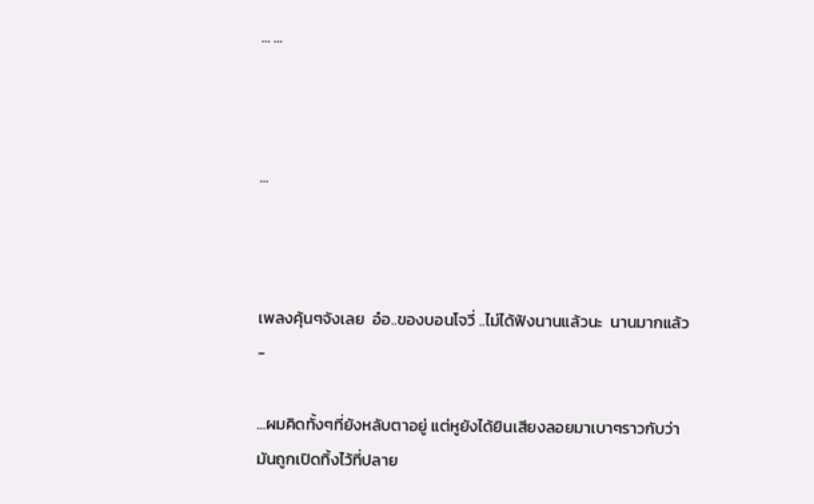... ...



...



เพลงคุ้นๆจังเลย  อ๋อ..ของบอนโจวี่ ..ไม่ได้ฟังนานแล้วนะ  นานมากแล้ว -

...ผมคิดทั้งๆที่ยังหลับตาอยู่ แต่หูยังได้ยินเสียงลอยมาเบาๆราวกับว่ามันถูกเปิดทิ้งไว้ที่ปลาย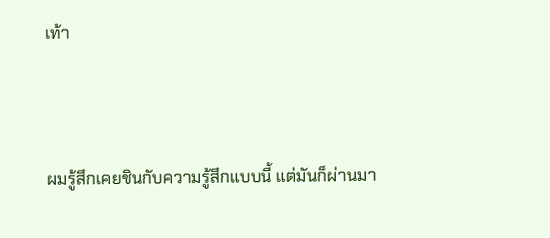เท้า



ผมรู้สึกเคยชินกับความรู้สึกแบบนี้ แต่มันก็ผ่านมา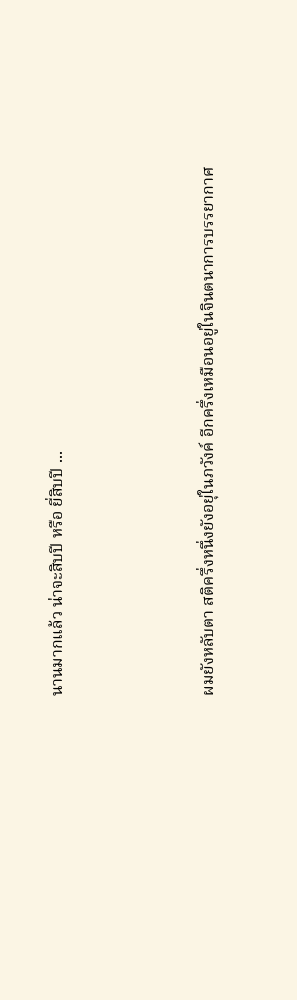นานมากแล้ว น่าจะสิบปี หรือ ยี่สิบปี ...



ผมยังหลับตา สติครึ่งหนึ่งยังอยุ่ในภวังค์ อีกครึ่งเหมือนอยู่ในจินตนาการบรรยากาศ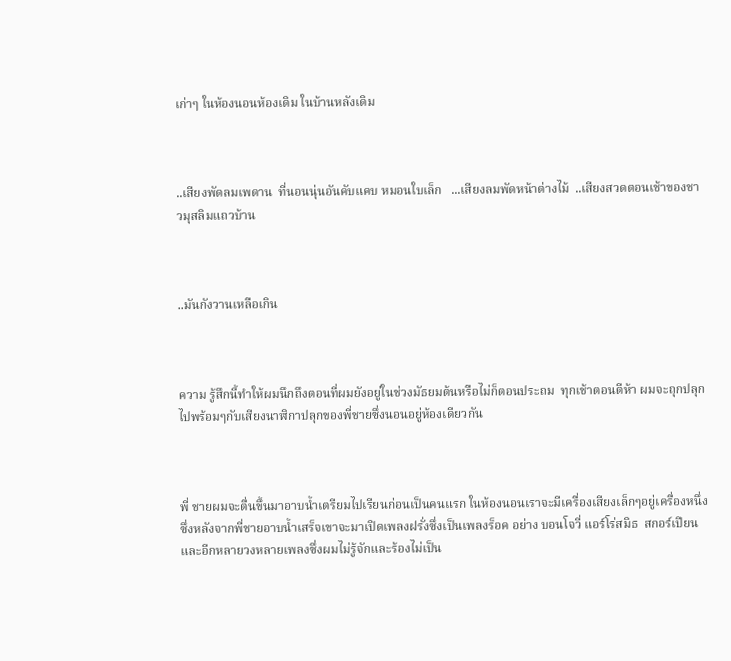เก่าๆ ในห้องนอนห้องเดิม ในบ้านหลังเดิม



..เสียงพัดลมเพดาน  ที่นอนนุ่นอันคับแคบ หมอนใบเล็ก   ...เสียงลมพัดหน้าต่างไม้  ..เสียงสวดตอนเช้าของชาวมุสลิมแถวบ้าน



..มันกังวานเหลือเกิน



ความ รู้สึกนี้ทำให้ผมนึกถึงตอนที่ผมยังอยู่ในช่วงมัธยมต้นหรือไม่ก็ตอนประถม  ทุกเช้าตอนตีห้า ผมจะถุกปลุกไปพร้อมๆกับเสียงนาฬิกาปลุกของพี่ชายซึ่งนอนอยู่ห้องเดียวกัน



พี่ ชายผมจะตื่นขึ้นมาอาบน้ำเตรียมไปเรียนก่อนเป็นคนแรก ในห้องนอนเราจะมีเครื่องเสียงเล็กๆอยู่เครื่องหนึ่ง ซึ่งหลังจากพี่ชายอาบน้ำเสร็จเขาจะมาเปิดเพลงฝรั่งซึ่งเป็นเพลงร็อค อย่าง บอนโจวี่ แอร์โร่สมิธ  สกอร์เปียน  และอีกหลายวงหลายเพลงซึ่งผมไม่รู้จักและร้องไม่เป็น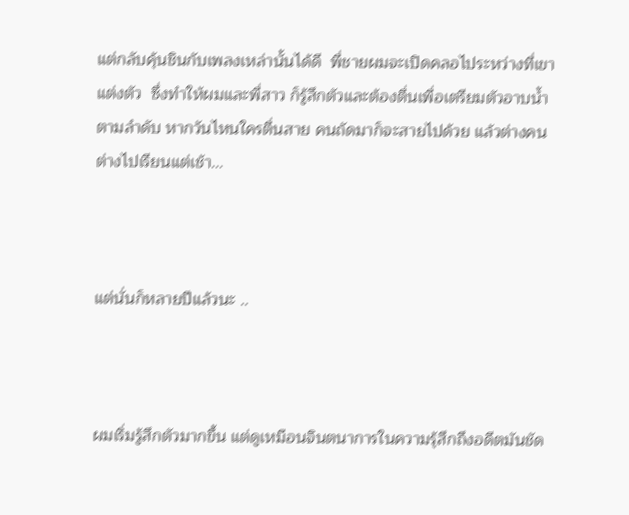แต่กลับคุ้นชินกับเพลงเหล่านั้นได้ดี  พี่ชายผมจะเปิดคลอไประหว่างที่เขาแต่งตัว  ซึ่งทำให้ผมและพี่สาว ก็รู้สึกตัวและต้องตื่นเพื่อเตรียมตัวอาบน้ำตามลำดับ หากวันไหนใครตื่นสาย คนถัดมาก็จะสายไปด้วย แล้วต่างคนต่างไปเรียนแต่เช้า...



แต่นั่นก็หลายปีแล้วนะ ..



ผมเริ่มรู้สึกตัวมากขึ้น แต่ดูเหมือนจินตนาการในความรุ้สึกถึงอดีตมันชัด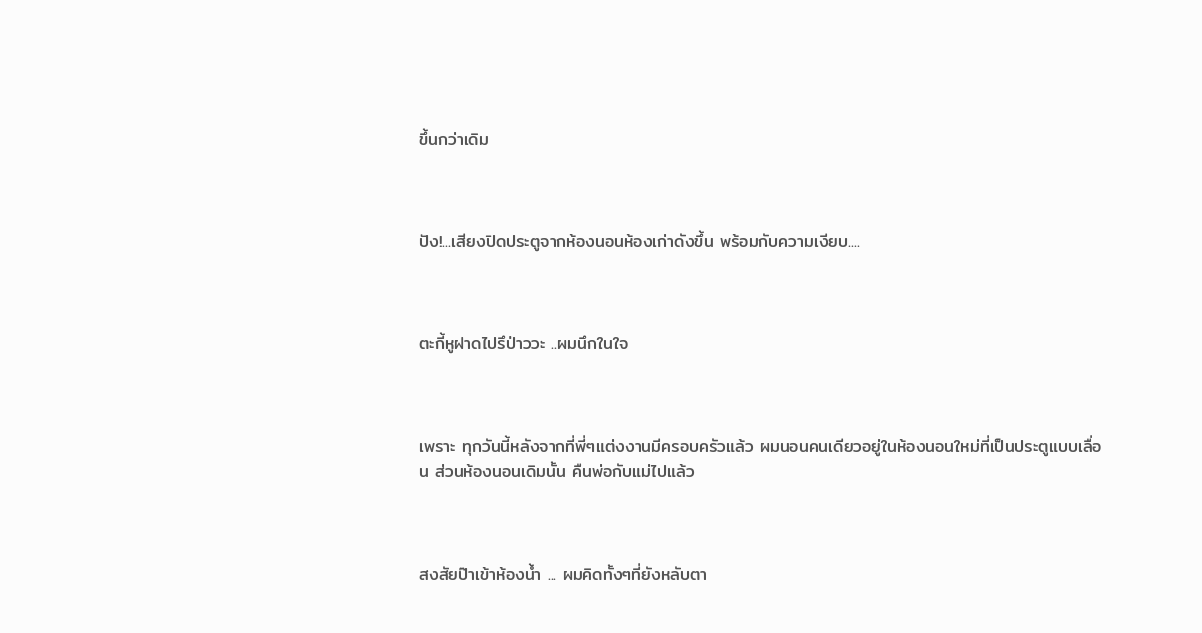ขึ้นกว่าเดิม



ปัง!...เสียงปิดประตูจากห้องนอนห้องเก่าดังขึ้น พร้อมกับความเงียบ....



ตะกี้หูฝาดไปรึป่าววะ ..ผมนึกในใจ



เพราะ ทุกวันนี้หลังจากที่พี่ๆแต่งงานมีครอบครัวแล้ว ผมนอนคนเดียวอยู่ในห้องนอนใหม่ที่เป็นประตูแบบเลื่อน ส่วนห้องนอนเดิมนั้น คืนพ่อกับแม่ไปแล้ว



สงสัยป๊าเข้าห้องน้ำ ... ผมคิดทั้งๆที่ยังหลับตา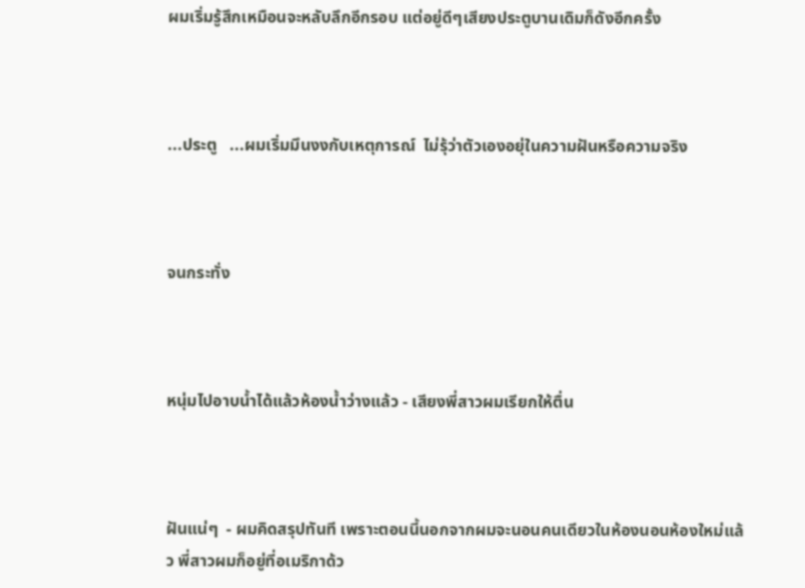ผมเริ่มรู้สึกเหมือนจะหลับลึกอีกรอบ แต่อยู่ดีๆเสียงประตูบานเดิมก็ดังอีกครั้ง



...ประตู   ...ผมเริ่มมึนงงกับเหตุการณ์  ไม่รุ้ว่าตัวเองอยุ่ในความฝันหรือความจริง



จนกระทั่ง



หนุ่มไปอาบน้ำได้แล้วห้องน้ำว่างแล้ว - เสียงพี่สาวผมเรียกให้ตื่น



ฝันแน่ๆ  - ผมคิดสรุปทันที เพราะตอนนี้นอกจากผมจะนอนคนเดียวในห้องนอนห้องใหม่แล้ว พี่สาวผมก็อยู่ที่อเมริกาด้ว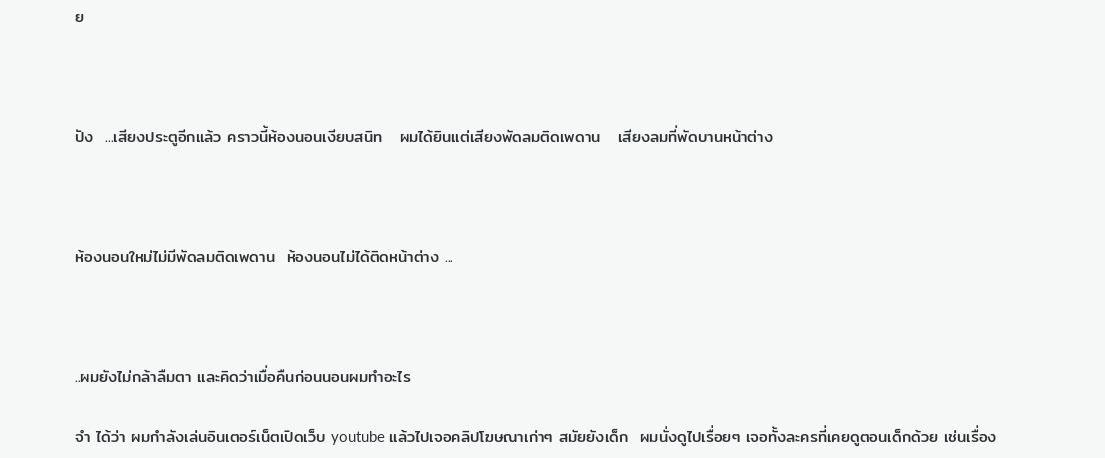ย



ปัง  ...เสียงประตูอีกแล้ว คราวนี้ห้องนอนเงียบสนิท   ผมได้ยินแต่เสียงพัดลมติดเพดาน   เสียงลมที่พัดบานหน้าต่าง



ห้องนอนใหม่ไม่มีพัดลมติดเพดาน  ห้องนอนไม่ได้ติดหน้าต่าง ...



..ผมยังไม่กล้าลืมตา และคิดว่าเมื่อคืนก่อนนอนผมทำอะไร

จำ ได้ว่า ผมกำลังเล่นอินเตอร์เน็ตเปิดเว็บ youtube แล้วไปเจอคลิปโฆษณาเก่าๆ สมัยยังเด็ก  ผมนั่งดูไปเรื่อยๆ เจอทั้งละครที่เคยดูตอนเด็กด้วย เช่นเรื่อง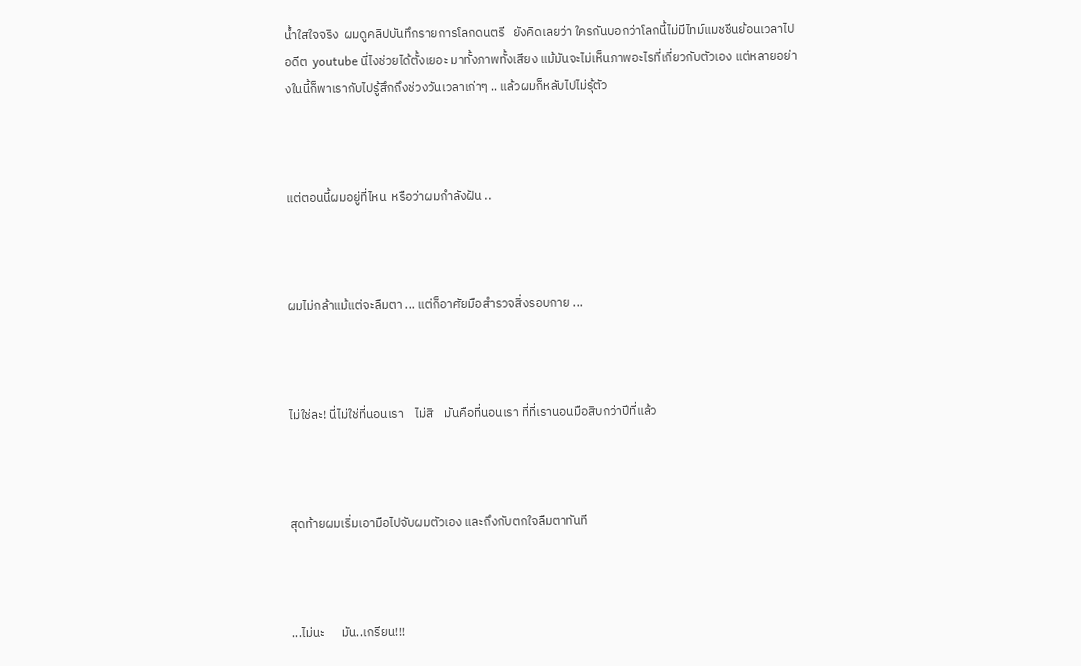น้ำใสใจจริง  ผมดูคลิปบันทึกรายการโลกดนตรี   ยังคิดเลยว่า ใครกันบอกว่าโลกนี้ไม่มีไทม์แมชชีนย้อนเวลาไปอดีต  youtube นี่ไงช่วยได้ตั้งเยอะ มาทั้งภาพทั้งเสียง แม้มันจะไม่เห็นภาพอะไรที่เกี่ยวกับตัวเอง แต่หลายอย่างในนี้ก็พาเรากับไปรู้สึกถึงช่วงวันเวลาเก่าๆ .. แล้วผมก็หลับไปไม่รุ้ตัว



แต่ตอนนี้ผมอยู่ที่ไหน  หรือว่าผมกำลังฝัน ..



ผมไม่กล้าแม้แต่จะลืมตา ... แต่ก็อาศัยมือสำรวจสิ่งรอบกาย ...



ไม่ใช่ละ! นี่ไม่ใช่ที่นอนเรา    ไม่สิ    มันคือที่นอนเรา ที่ที่เรานอนมือสิบกว่าปีที่แล้ว



สุดท้ายผมเริ่มเอามือไปจับผมตัวเอง และถึงกับตกใจลืมตาทันที



...ไม่นะ      มัน..เกรียน!!!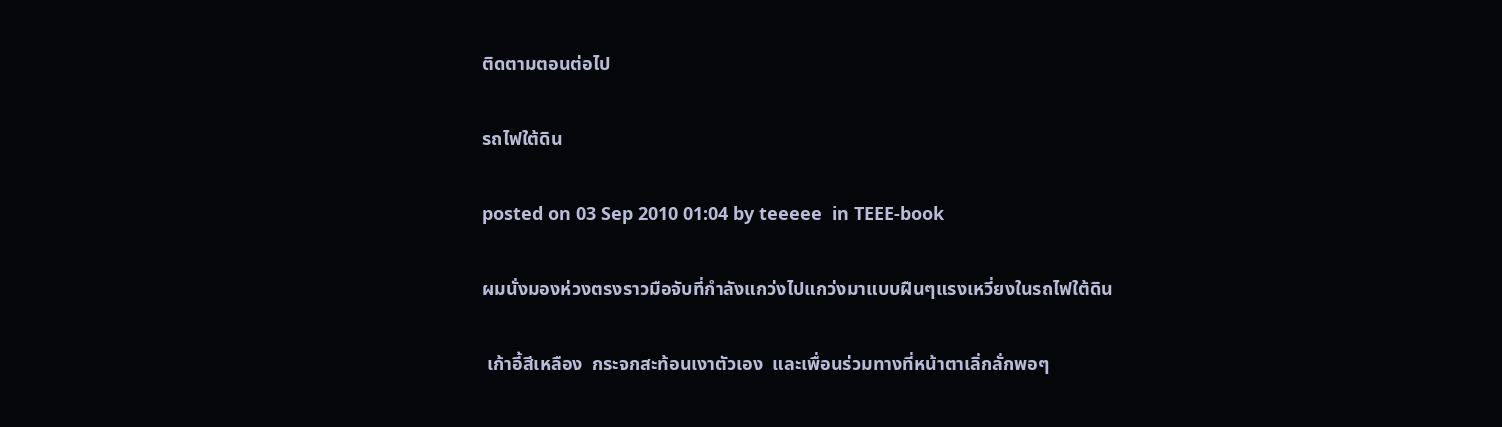ติดตามตอนต่อไป

รถไฟใต้ดิน

posted on 03 Sep 2010 01:04 by teeeee  in TEEE-book

ผมนั่งมองห่วงตรงราวมือจับที่กำลังแกว่งไปแกว่งมาแบบฝืนๆแรงเหวี่ยงในรถไฟใต้ดิน

 เก้าอี้สีเหลือง  กระจกสะท้อนเงาตัวเอง  และเพื่อนร่วมทางที่หน้าตาเลิ่กลั่กพอๆ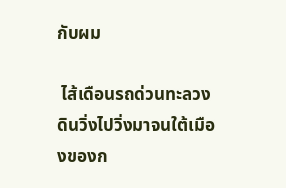กับผม

 ไส้เดือนรถด่วนทะลวงดินวิ่งไปวิ่งมาจนใต้เมืองของก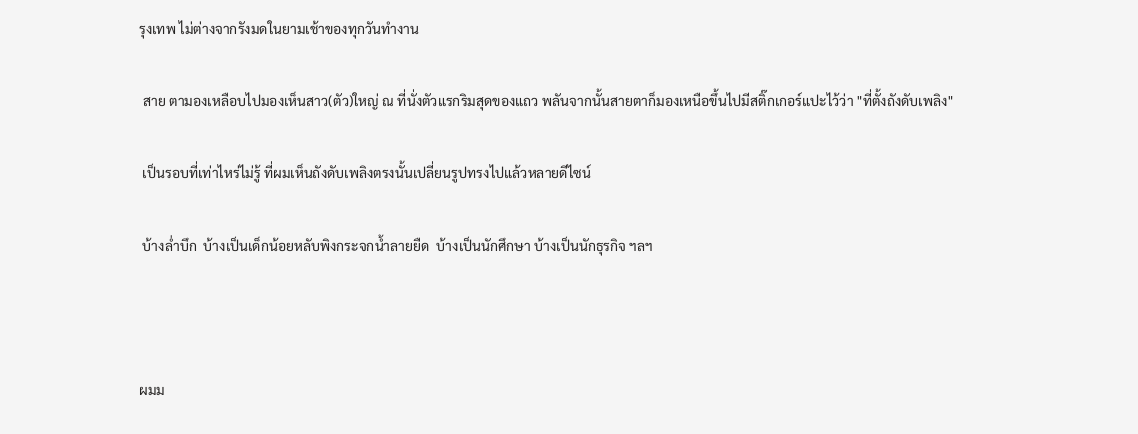รุงเทพ ไม่ต่างจากรังมดในยามเช้าของทุกวันทำงาน

 สาย ตามองเหลือบไปมองเห็นสาว(ตัว)ใหญ่ ณ ที่นั่งตัวแรกริมสุดของแถว พลันจากนั้นสายตาก็มองเหนือขึ้นไปมีสติ๊กเกอร์แปะไว้ว่า "ที่ตั้งถังดับเพลิง"

 เป็นรอบที่เท่าไหร่ไม่รู้ ที่ผมเห็นถังดับเพลิงตรงนั้นเปลี่ยนรูปทรงไปแล้วหลายดีไซน์

 บ้างล่ำบึก  บ้างเป็นเด็กน้อยหลับพิงกระจกน้ำลายยืด  บ้างเป็นนักศึกษา บ้างเป็นนักธุรกิจ ฯลฯ



ผมม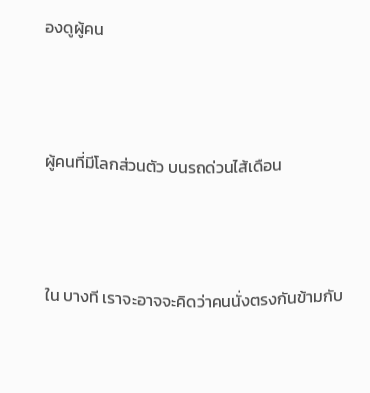องดูผู้คน



ผู้คนที่มีโลกส่วนตัว บนรถด่วนไส้เดือน



ใน บางที เราจะอาจจะคิดว่าคนนั่งตรงกันข้ามกับ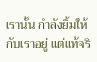เรานั้น กำลังยิ้มให้กับเราอยู่ แต่แท้จริ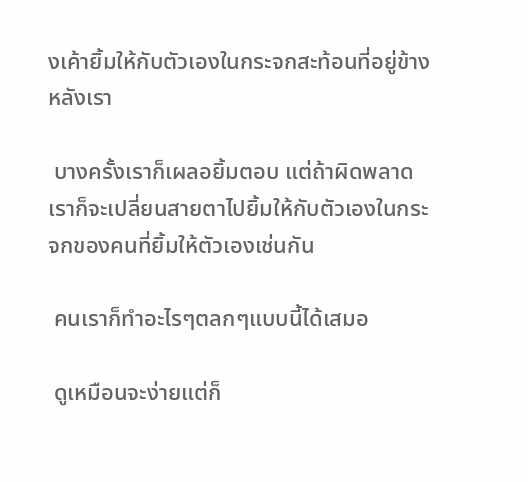งเค้ายิ้มให้กับตัวเองในกระจกสะท้อนที่อยู่ข้างหลังเรา

 บางครั้งเราก็เผลอยิ้มตอบ แต่ถ้าผิดพลาดเราก็จะเปลี่ยนสายตาไปยิ้มให้กับตัวเองในกระจกของคนที่ยิ้มให้ตัวเองเช่นกัน

 คนเราก็ทำอะไรๆตลกๆแบบนี้ได้เสมอ

 ดูเหมือนจะง่ายแต่ก็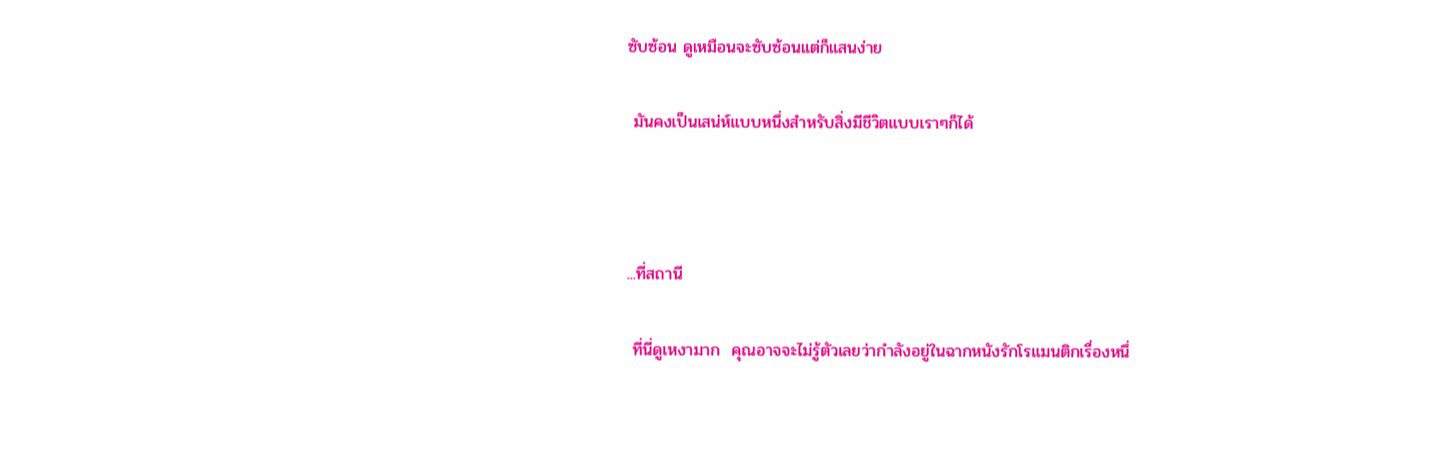ซับซ้อน ดูเหมือนจะซับซ้อนแต่ก็แสนง่าย

 มันคงเป็นเสน่ห์แบบหนึ่งสำหรับสิ่งมีชีวิตแบบเราๆก็ได้



...ที่สถานี

 ที่นี่ดูเหงามาก  คุณอาจจะไม่รู้ตัวเลยว่ากำลังอยู่ในฉากหนังรักโรแมนติกเรื่องหนึ่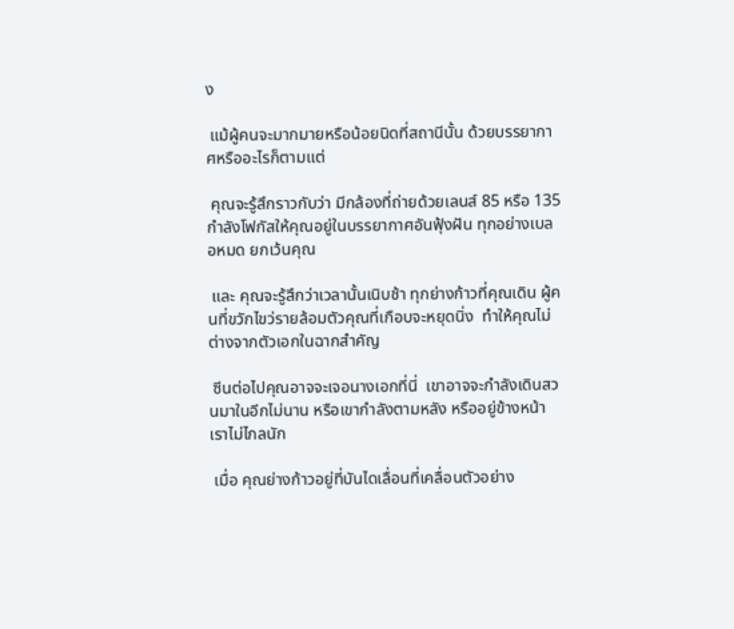ง

 แม้ผู้คนจะมากมายหรือน้อยนิดที่สถานีนั้น ด้วยบรรยากาศหรืออะไรก็ตามแต่

 คุณจะรู้สึกราวกับว่า มีกล้องที่ถ่ายด้วยเลนส์ 85 หรือ 135  กำลังโฟกัสให้คุณอยู่ในบรรยากาศอันฟุ้งฝัน ทุกอย่างเบลอหมด ยกเว้นคุณ

 และ คุณจะรู้สึกว่าเวลานั้นเนิบช้า ทุกย่างก้าวที่คุณเดิน ผู้คนที่ขวักไขว่รายล้อมตัวคุณที่เกือบจะหยุดนิ่ง  ทำให้คุณไม่ต่างจากตัวเอกในฉากสำคัญ

 ซีนต่อไปคุณอาจจะเจอนางเอกที่นี่  เขาอาจจะกำลังเดินสวนมาในอีกไม่นาน หรือเขากำลังตามหลัง หรืออยู่ข้างหน้าเราไม่ไกลนัก

 เมื่อ คุณย่างก้าวอยู่ที่บันไดเลื่อนที่เคลื่อนตัวอย่าง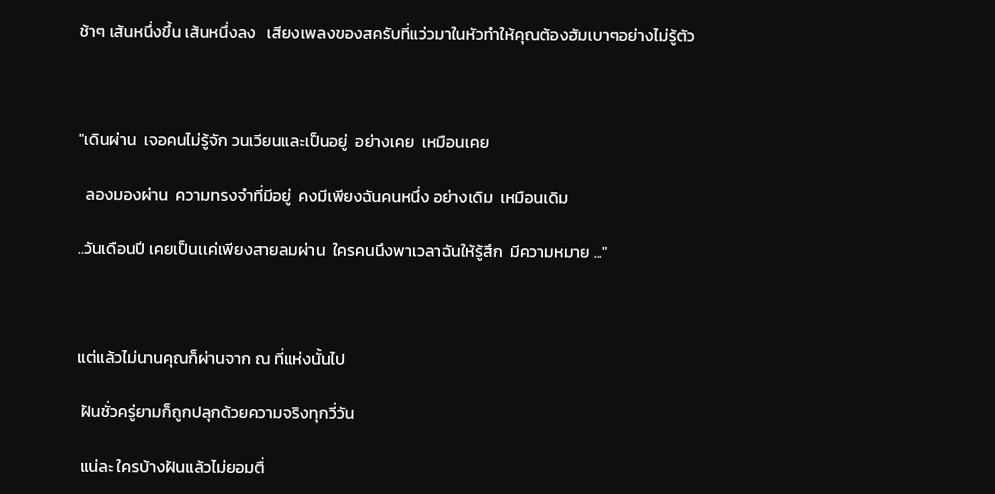ช้าๆ เส้นหนึ่งขึ้น เส้นหนึ่งลง   เสียงเพลงของสครับที่แว่วมาในหัวทำให้คุณต้องฮัมเบาๆอย่างไม่รู้ตัว



"เดินผ่าน  เจอคนไม่รู้จัก วนเวียนและเป็นอยู่  อย่างเคย  เหมือนเคย

  ลองมองผ่าน  ความทรงจำที่มีอยู่  คงมีเพียงฉันคนหนึ่ง อย่างเดิม  เหมือนเดิม

..วันเดือนปี เคยเป็นเเค่เพียงสายลมผ่าน  ใครคนนึงพาเวลาฉันให้รู้สึก  มีความหมาย ..."



แต่แล้วไม่นานคุณก็ผ่านจาก ณ ที่แห่งนั้นไป

 ฝันชั่วครู่ยามก็ถูกปลุกด้วยความจริงทุกวี่วัน

 แน่ละ ใครบ้างฝันแล้วไม่ยอมตื่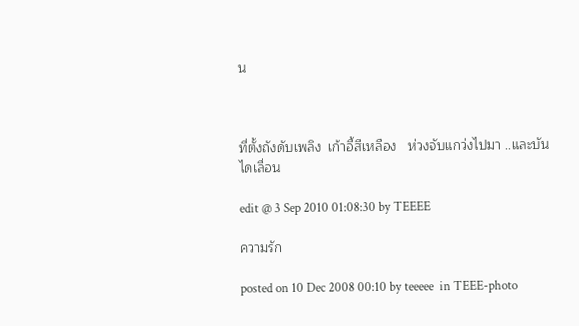น



ที่ตั้งถังดับเพลิง  เก้าอี้สีเหลือง   ห่วงจับแกว่งไปมา ..และบันไดเลื่อน

edit @ 3 Sep 2010 01:08:30 by TEEEE

ความรัก

posted on 10 Dec 2008 00:10 by teeeee  in TEEE-photo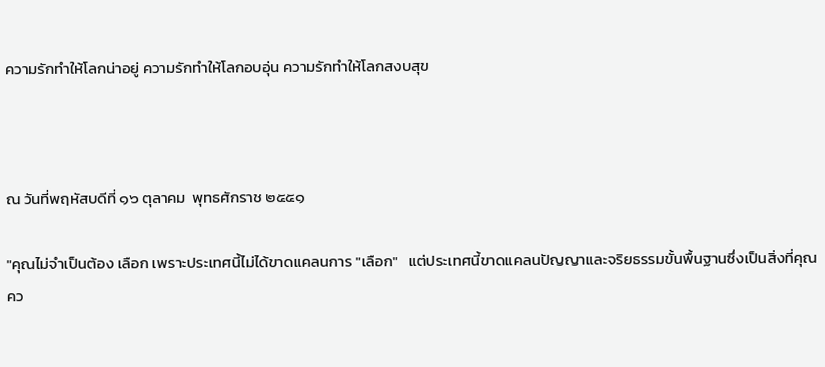ความรักทำให้โลกน่าอยู่ ความรักทำให้โลกอบอุ่น ความรักทำให้โลกสงบสุข



ณ วันที่พฤหัสบดีที่ ๑๖ ตุลาคม  พุทธศักราช ๒๕๕๑

"คุณไม่จำเป็นต้อง เลือก เพราะประเทศนี้ไม่ได้ขาดแคลนการ "เลือก"   แต่ประเทศนี้ขาดแคลนปัญญาและจริยธรรมขั้นพื้นฐานซึ่งเป็นสิ่งที่คุณคว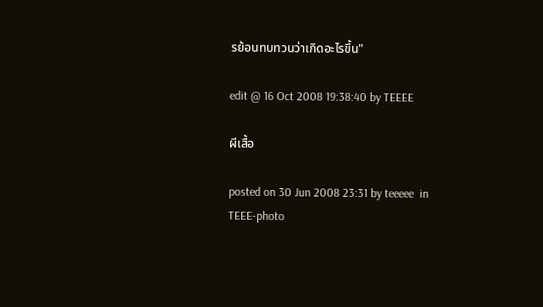รย้อนทบทวนว่าเกิดอะไรขึ้น"

edit @ 16 Oct 2008 19:38:40 by TEEEE

ผีเสื้อ

posted on 30 Jun 2008 23:31 by teeeee  in TEEE-photo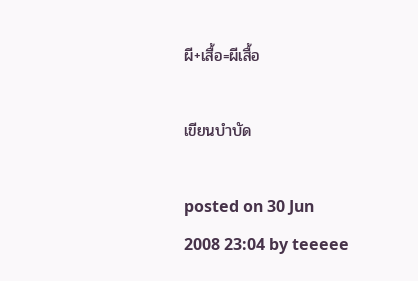ผี+เสื้อ=ผีเสื้อ

เขียนบำบัด

posted on 30 Jun 2008 23:04 by teeeee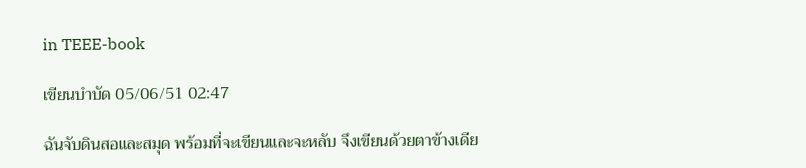in TEEE-book

เขียนบำบัด 05/06/51 02:47

ฉันจับดินสอและสมุด พร้อมที่จะเขียนและจะหลับ จึงเขียนด้วยตาข้างเดีย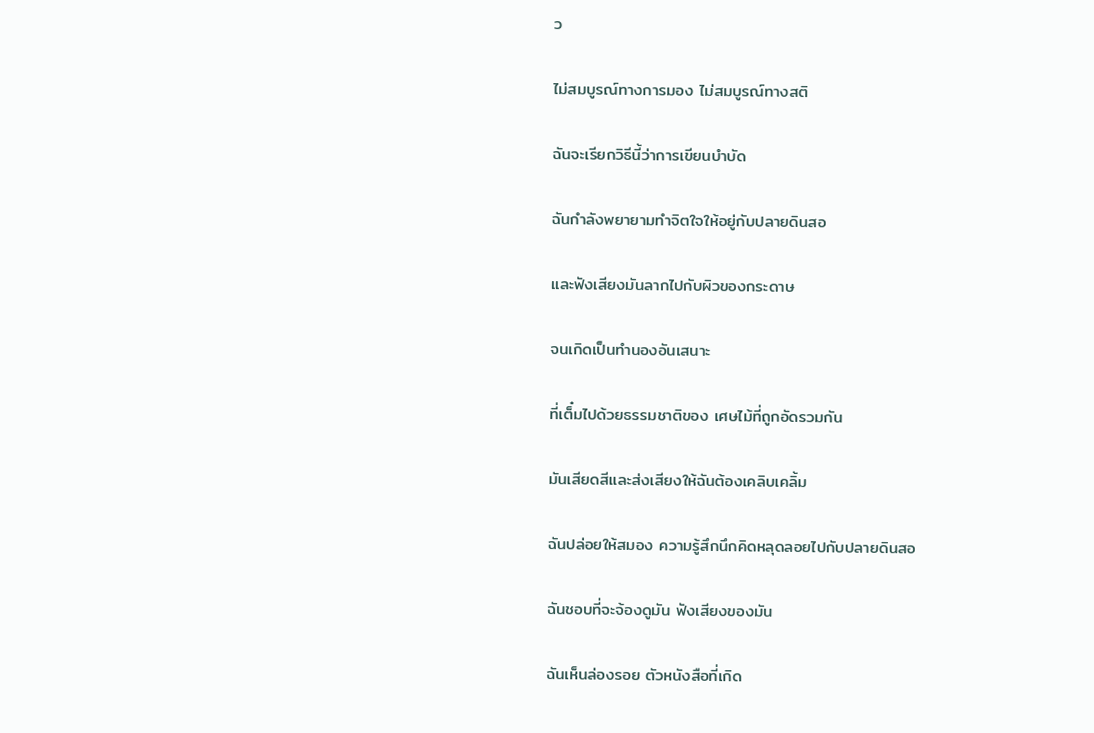ว

ไม่สมบูรณ์ทางการมอง ไม่สมบูรณ์ทางสติ

ฉันจะเรียกวิธีนี้ว่าการเขียนบำบัด

ฉันกำลังพยายามทำจิตใจให้อยู่กับปลายดินสอ

และฟังเสียงมันลากไปกับผิวของกระดาษ

จนเกิดเป็นทำนองอันเสนาะ

ที่เต็๋มไปด้วยธรรมชาติของ เศษไม้ที่ถูกอัดรวมกัน

มันเสียดสีและส่งเสียงให้ฉันต้องเคลิบเคลิ้ม

ฉันปล่อยให้สมอง ความรู้สึกนึกคิดหลุดลอยไปกับปลายดินสอ

ฉันชอบที่จะจ้องดูมัน ฟังเสียงของมัน

ฉันเห็นล่องรอย ตัวหนังสือที่เกิด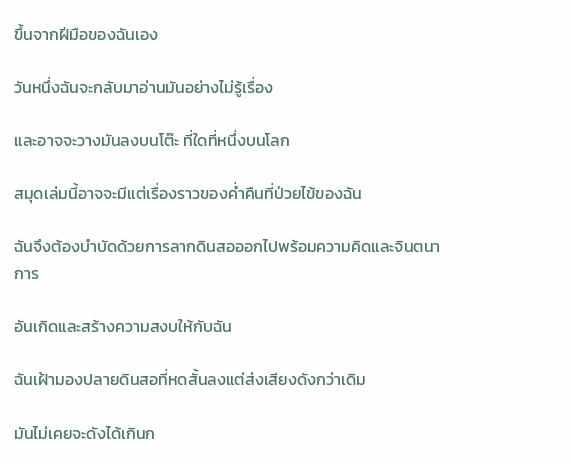ขึ้นจากฝีมือของฉันเอง

วันหนึ่งฉันจะกลับมาอ่านมันอย่างไม่รู้เรื่อง

และอาจจะวางมันลงบนโต๊ะ ที่ใดที่หนึ่งบนโลก

สมุดเล่มนี้อาจจะมีแต่เรื่องราวของค่ำคืนที่ป่วยไข้ของฉัน

ฉันจึงต้องบำบัดด้วยการลากดินสอออกไปพร้อมความคิดและจินตนาการ

อันเกิดและสร้างความสงบให้กับฉัน

ฉันเฝ้ามองปลายดินสอที่หดสั้นลงแต่ส่งเสียงดังกว่าเดิม

มันไม่เคยจะดังได้เกินก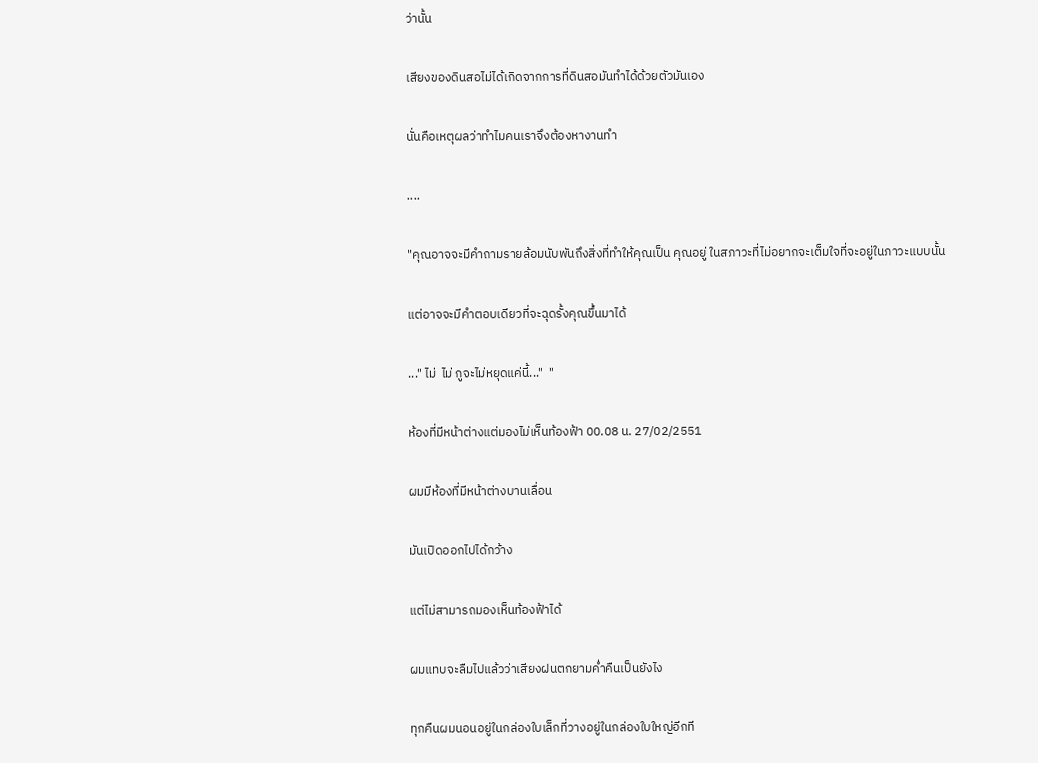ว่านั้น

เสียงของดินสอไม่ได้เกิดจากการที่ดินสอมันทำได้ด้วยตัวมันเอง

นั่นคือเหตุผลว่าทำไมคนเราจึงต้องหางานทำ

....

"คุณอาจจะมีคำถามรายล้อมนับพันถึงสิ่งที่ทำให้คุณเป็น คุณอยู่ ในสภาวะที่ไม่อยากจะเต็มใจที่จะอยู่ในภาวะแบบนั้น

แต่อาจจะมีคำตอบเดียวที่จะฉุดรั้งคุณขึ้นมาได้

..." ไม่  ไม่ กูจะไม่หยุดแค่นี้..."  "

ห้องที่มีหน้าต่างแต่มองไม่เห็นท้องฟ้า 00.08 น. 27/02/2551

ผมมีห้องที่มีหน้าต่างบานเลื่อน

มันเปิดออกไปได้กว้าง

แต่ไม่สามารถมองเห็นท้องฟ้าได้

ผมแทบจะลืมไปแล้วว่าเสียงฝนตกยามค่ำคืนเป็นยังไง

ทุกคืนผมนอนอยู่ในกล่องใบเล็กที่วางอยู่ในกล่องใบใหญ่อีกที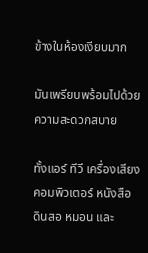ข้างในห้องเงียบมาก

มันเพรียบพร้อมไปด้วยความสะดวกสบาย

ทั้งแอร์ ทีวี เครื่องเสียง คอมพิวเตอร์ หนังสือ ดินสอ หมอน และ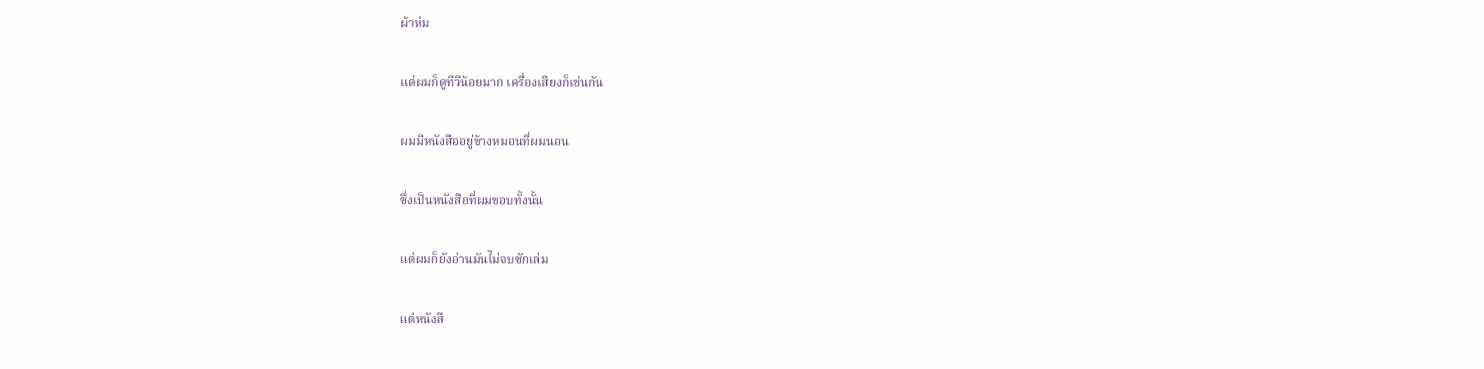ผ้าห่ม

แต่ผมก็ดูทีวีน้อยมาก เครื่องเสียงก็เช่นกัน

ผมมีหนังสืออยู่ข้างหมอนที่ผมนอน

ซึ่งเป็นหนังสือที่ผมชอบทั้งนั้น

แต่ผมก็ยังอ่านมันไม่จบซักเล่ม

แต่หนังสื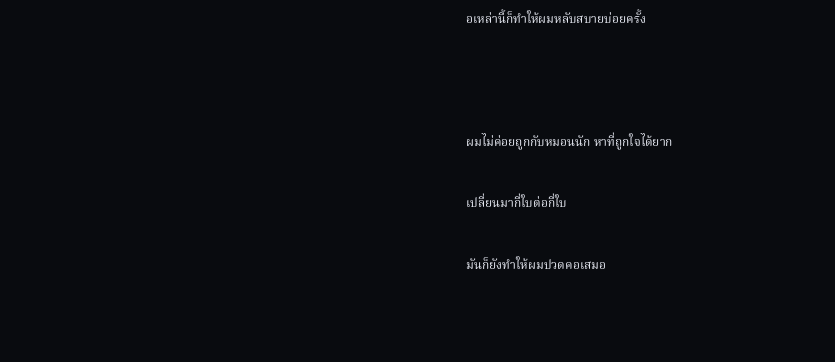อเหล่านี้ก็ทำให้ผมหลับสบายบ่อยครั้ง



ผมไม่ค่อยถูกกับหมอนนัก หาที่ถูกใจได้ยาก

เปลี่ยนมากี่ใบต่อกี่ใบ

มันก็ยังทำให้ผมปวดคอเสมอ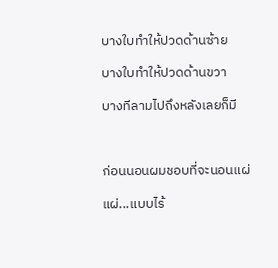บางใบทำให้ปวดด้านซ้าย

บางใบทำให้ปวดด้านขวา

บางทีลามไปถึงหลังเลยก็มี



ก่อนนอนผมชอบที่จะนอนแผ่

แผ่...แบบไร้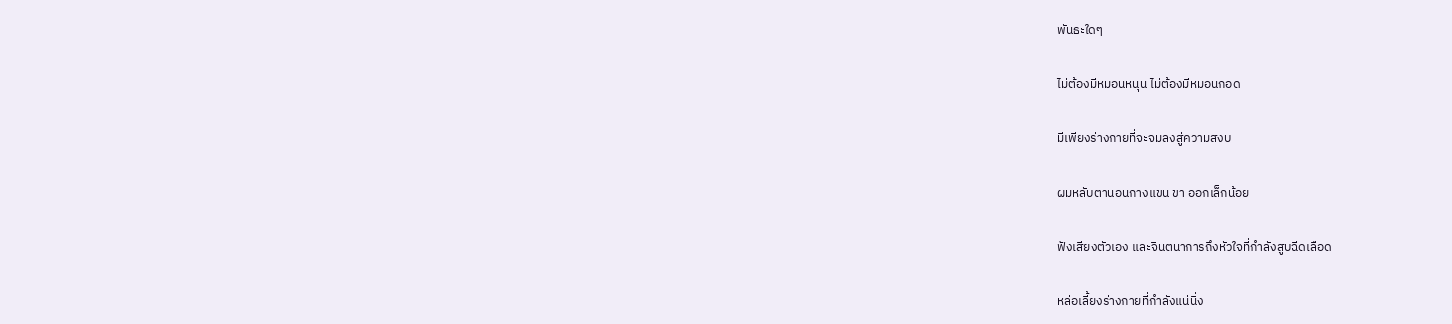พันธะใดๆ

ไม่ต้องมีหมอนหนุน ไม่ต้องมีหมอนกอด

มีเพียงร่างกายที่จะจมลงสู่ความสงบ

ผมหลับตานอนกางแขน ขา ออกเล็กน้อย

ฟังเสียงตัวเอง และจินตนาการถึงหัวใจที่กำลังสูบฉีดเลือด

หล่อเลี้ยงร่างกายที่กำลังแน่นิ่ง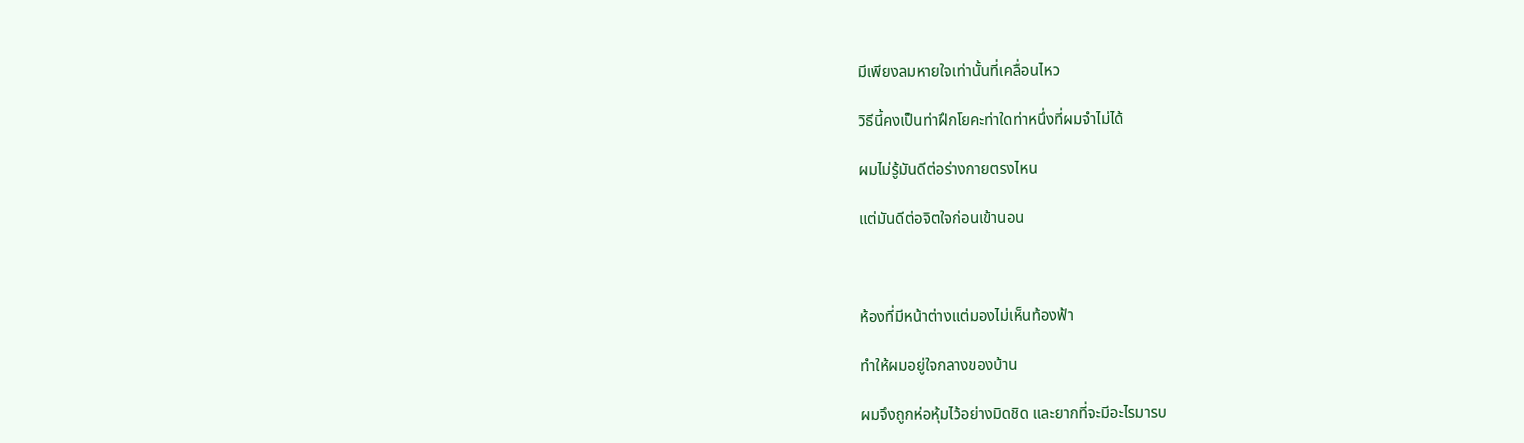มีเพียงลมหายใจเท่านั้นที่เคลื่อนไหว

วิธีนี้คงเป็นท่าฝึกโยคะท่าใดท่าหนึ่งที่ผมจำไม่ได้

ผมไม่รู้มันดีต่อร่างกายตรงไหน

แต่มันดีต่อจิตใจก่อนเข้านอน



ห้องที่มีหน้าต่างแต่มองไม่เห็นท้องฟ้า

ทำให้ผมอยู่ใจกลางของบ้าน

ผมจึงถูกห่อหุ้มไว้อย่างมิดชิด และยากที่จะมีอะไรมารบ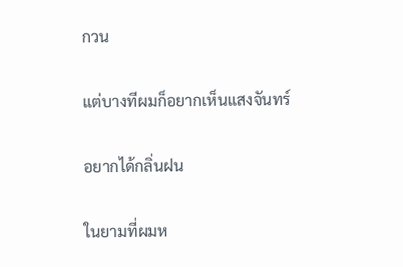กวน

แต่บางทีผมก็อยากเห็นแสงจันทร์

อยากได้กลิ่นฝน

ในยามที่ผมห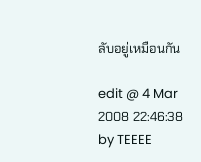ลับอยู่เหมือนกัน

edit @ 4 Mar 2008 22:46:38 by TEEEE